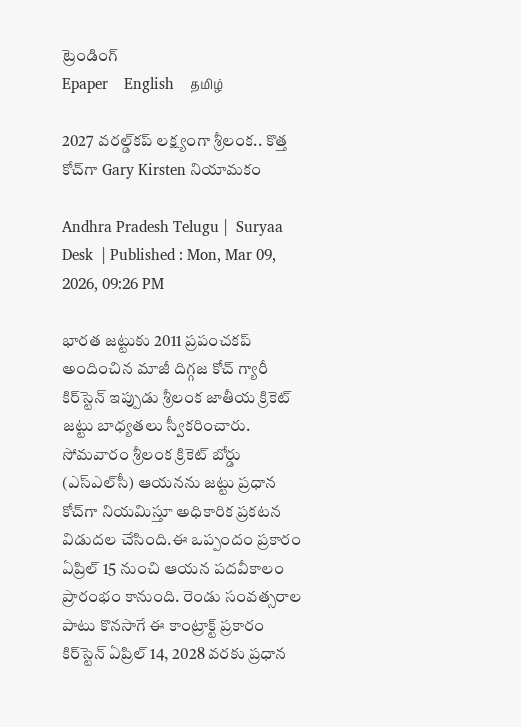ట్రెండింగ్
Epaper    English    தமிழ்

2027 వరల్డ్‌కప్ లక్ష్యంగా శ్రీలంక.. కొత్త కోచ్‌గా Gary Kirsten నియామకం

Andhra Pradesh Telugu |  Suryaa Desk  | Published : Mon, Mar 09, 2026, 09:26 PM

భారత జట్టుకు 2011 ప్రపంచకప్ అందించిన మాజీ దిగ్గజ కోచ్ గ్యారీ కిర్‌స్టెన్ ఇప్పుడు శ్రీలంక జాతీయ క్రికెట్ జట్టు బాధ్యతలు స్వీకరించారు. సోమవారం శ్రీలంక క్రికెట్ బోర్డు (ఎస్‌ఎల్‌సీ) ఆయనను జట్టు ప్రధాన కోచ్‌గా నియమిస్తూ అధికారిక ప్రకటన విడుదల చేసింది.ఈ ఒప్పందం ప్రకారం ఏప్రిల్ 15 నుంచి ఆయన పదవీకాలం ప్రారంభం కానుంది. రెండు సంవత్సరాల పాటు కొనసాగే ఈ కాంట్రాక్ట్ ప్రకారం కిర్‌స్టెన్ ఏప్రిల్ 14, 2028 వరకు ప్రధాన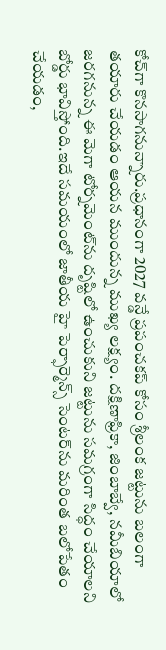కోచ్‌గా కొనసాగనున్నారు.ప్రధానంగా 2027 వన్డే ప్రపంచకప్ కోసం శ్రీలంక జట్టును బలంగా తయారు చేయడం ఆయన ముందున్న ముఖ్య లక్ష్యం. దక్షిణాఫ్రికా, జింబాబ్వే, నమీబియాలో జరగనున్న ఈ మెగా టోర్నమెంట్‌ను దృష్టిలో ఉంచుకుని జట్టును సమగ్రంగా సిద్ధం చేయాలని బోర్డు భావిస్తోంది.ఇదే సమయంలో జాతీయ హై పెర్ఫార్మెన్స్ సెంటర్‌ను మరింత బలోపేతం చేయడం,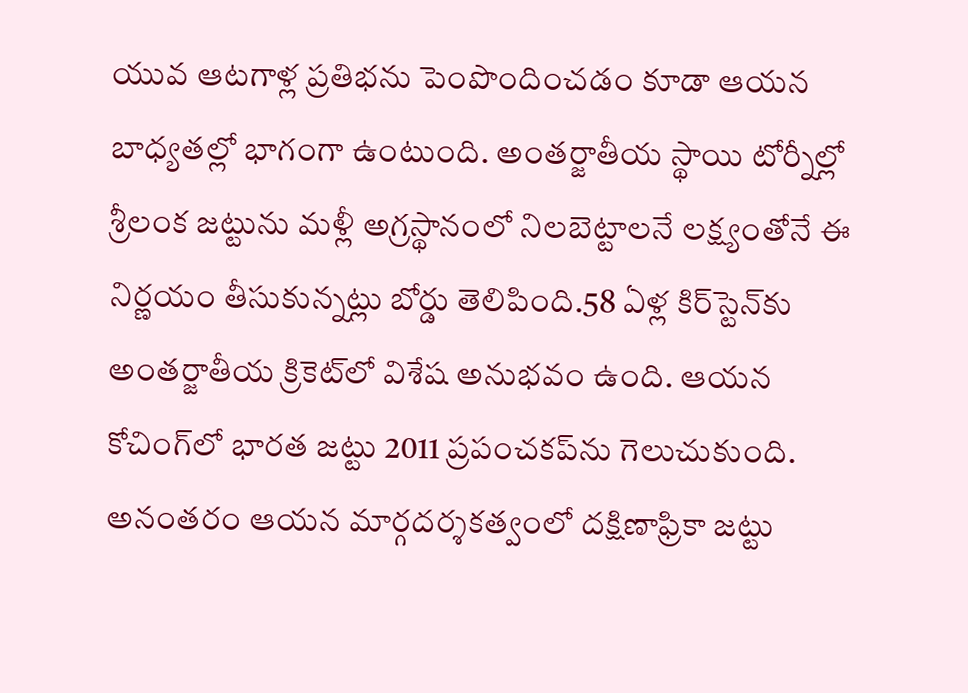యువ ఆటగాళ్ల ప్రతిభను పెంపొందించడం కూడా ఆయన బాధ్యతల్లో భాగంగా ఉంటుంది. అంతర్జాతీయ స్థాయి టోర్నీల్లో శ్రీలంక జట్టును మళ్లీ అగ్రస్థానంలో నిలబెట్టాలనే లక్ష్యంతోనే ఈ నిర్ణయం తీసుకున్నట్లు బోర్డు తెలిపింది.58 ఏళ్ల కిర్‌స్టెన్‌కు అంతర్జాతీయ క్రికెట్‌లో విశేష అనుభవం ఉంది. ఆయన కోచింగ్‌లో భారత జట్టు 2011 ప్రపంచకప్‌ను గెలుచుకుంది. అనంతరం ఆయన మార్గదర్శకత్వంలో దక్షిణాఫ్రికా జట్టు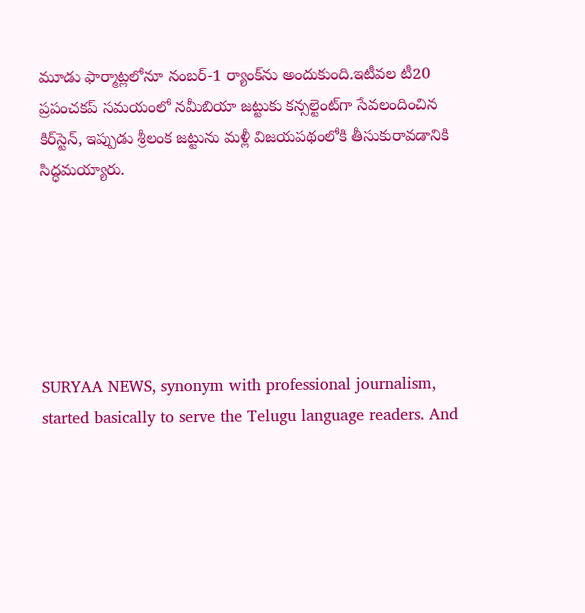మూడు ఫార్మాట్లలోనూ నంబర్-1 ర్యాంక్‌ను అందుకుంది.ఇటీవల టీ20 ప్రపంచకప్ సమయంలో నమీబియా జట్టుకు కన్సల్టెంట్‌గా సేవలందించిన కిర్‌స్టెన్, ఇప్పుడు శ్రీలంక జట్టును మళ్లీ విజయపథంలోకి తీసుకురావడానికి సిద్ధమయ్యారు.






SURYAA NEWS, synonym with professional journalism, started basically to serve the Telugu language readers. And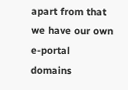apart from that we have our own e-portal domains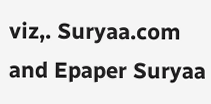viz,. Suryaa.com and Epaper Suryaa